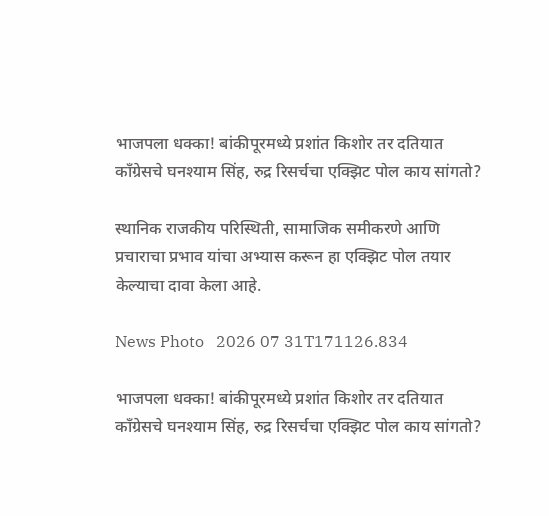भाजपला धक्का! बांकीपूरमध्ये प्रशांत किशोर तर दतियात काँग्रेसचे घनश्याम सिंह, रुद्र रिसर्चचा एक्झिट पोल काय सांगतो?

स्थानिक राजकीय परिस्थिती, सामाजिक समीकरणे आणि प्रचाराचा प्रभाव यांचा अभ्यास करून हा एक्झिट पोल तयार केल्याचा दावा केला आहे.

News Photo   2026 07 31T171126.834

भाजपला धक्का! बांकीपूरमध्ये प्रशांत किशोर तर दतियात काँग्रेसचे घनश्याम सिंह, रुद्र रिसर्चचा एक्झिट पोल काय सांगतो?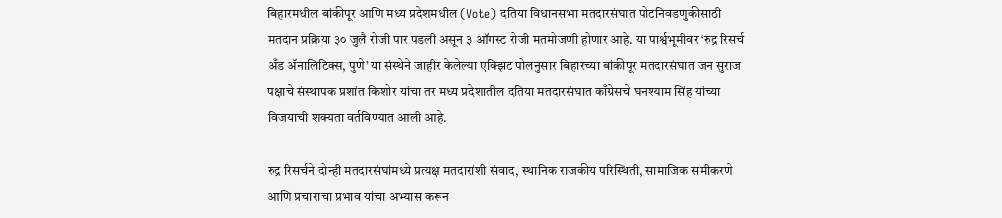बिहारमधील बांकीपूर आणि मध्य प्रदेशमधील (Vote) दतिया विधानसभा मतदारसंघात पोटनिवडणुकीसाठी मतदान प्रक्रिया ३० जुलै रोजी पार पडली असून ३ ऑगस्ट रोजी मतमोजणी होणार आहे. या पार्श्वभूमीवर ‘रुद्र रिसर्च अँड ॲनालिटिक्स, पुणे’ या संस्थेने जाहीर केलेल्या एक्झिट पोलनुसार बिहारच्या बांकीपूर मतदारसंघात जन सुराज पक्षाचे संस्थापक प्रशांत किशोर यांचा तर मध्य प्रदेशातील दतिया मतदारसंघात काँग्रेसचे घनश्याम सिंह यांच्या विजयाची शक्यता वर्तविण्यात आली आहे.

रुद्र रिसर्चने दोन्ही मतदारसंघांमध्ये प्रत्यक्ष मतदारांशी संवाद, स्थानिक राजकीय परिस्थिती, सामाजिक समीकरणे आणि प्रचाराचा प्रभाव यांचा अभ्यास करून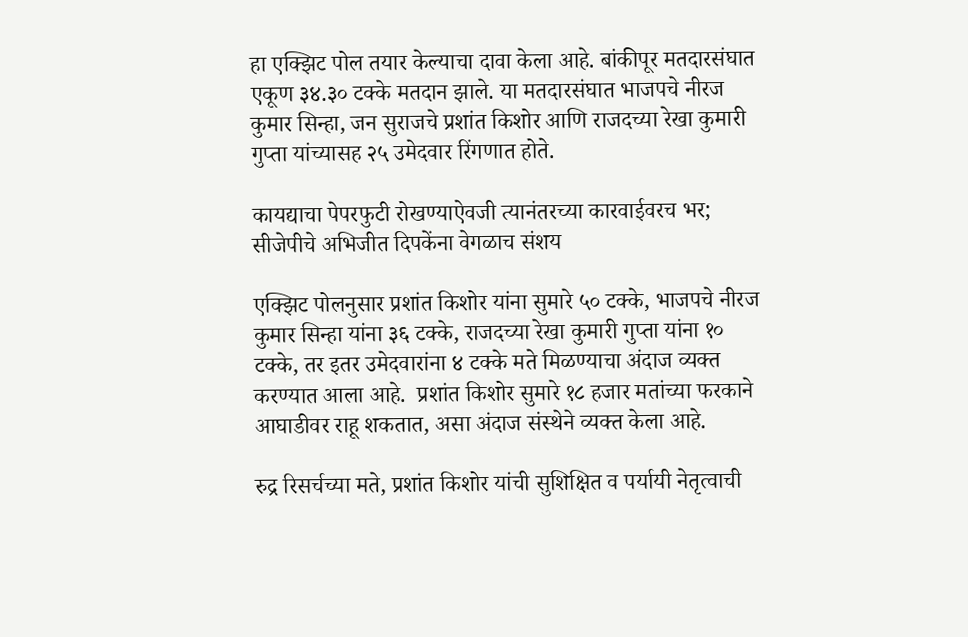हा एक्झिट पोल तयार केल्याचा दावा केला आहे. बांकीपूर मतदारसंघात एकूण ३४.३० टक्के मतदान झाले. या मतदारसंघात भाजपचे नीरज कुमार सिन्हा, जन सुराजचे प्रशांत किशोर आणि राजदच्या रेखा कुमारी गुप्ता यांच्यासह २५ उमेदवार रिंगणात होते.

कायद्याचा पेपरफुटी रोखण्याऐवजी त्यानंतरच्या कारवाईवरच भर; सीजेपीचे अभिजीत दिपकेंना वेगळाच संशय

एक्झिट पोलनुसार प्रशांत किशोर यांना सुमारे ५० टक्के, भाजपचे नीरज कुमार सिन्हा यांना ३६ टक्के, राजदच्या रेखा कुमारी गुप्ता यांना १० टक्के, तर इतर उमेदवारांना ४ टक्के मते मिळण्याचा अंदाज व्यक्त करण्यात आला आहे.  प्रशांत किशोर सुमारे १८ हजार मतांच्या फरकाने आघाडीवर राहू शकतात, असा अंदाज संस्थेने व्यक्त केला आहे.

रुद्र रिसर्चच्या मते, प्रशांत किशोर यांची सुशिक्षित व पर्यायी नेतृत्वाची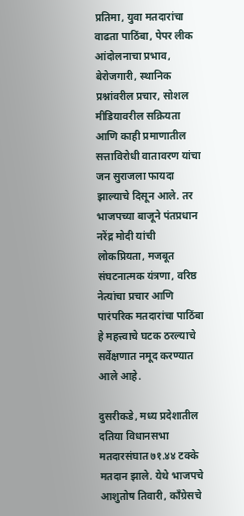प्रतिमा, युवा मतदारांचा वाढता पाठिंबा, पेपर लीक आंदोलनाचा प्रभाव, बेरोजगारी, स्थानिक प्रश्नांवरील प्रचार, सोशल मीडियावरील सक्रियता आणि काही प्रमाणातील सत्ताविरोधी वातावरण यांचा जन सुराजला फायदा झाल्याचे दिसून आले. तर भाजपच्या बाजूने पंतप्रधान नरेंद्र मोदी यांची लोकप्रियता, मजबूत संघटनात्मक यंत्रणा, वरिष्ठ नेत्यांचा प्रचार आणि पारंपरिक मतदारांचा पाठिंबा हे महत्त्वाचे घटक ठरल्याचे सर्वेक्षणात नमूद करण्यात आले आहे.

दुसरीकडे, मध्य प्रदेशातील दतिया विधानसभा मतदारसंघात ७१.४४ टक्के मतदान झाले. येथे भाजपचे आशुतोष तिवारी, काँग्रेसचे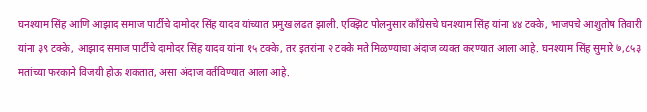घनश्याम सिंह आणि आझाद समाज पार्टीचे दामोदर सिंह यादव यांच्यात प्रमुख लढत झाली. एक्झिट पोलनुसार काँग्रेसचे घनश्याम सिंह यांना ४४ टक्के, भाजपचे आशुतोष तिवारी यांना ३९ टक्के, आझाद समाज पार्टीचे दामोदर सिंह यादव यांना १५ टक्के, तर इतरांना २ टक्के मते मिळण्याचा अंदाज व्यक्त करण्यात आला आहे. घनश्याम सिंह सुमारे ७,८५३ मतांच्या फरकाने विजयी होऊ शकतात, असा अंदाज वर्तविण्यात आला आहे.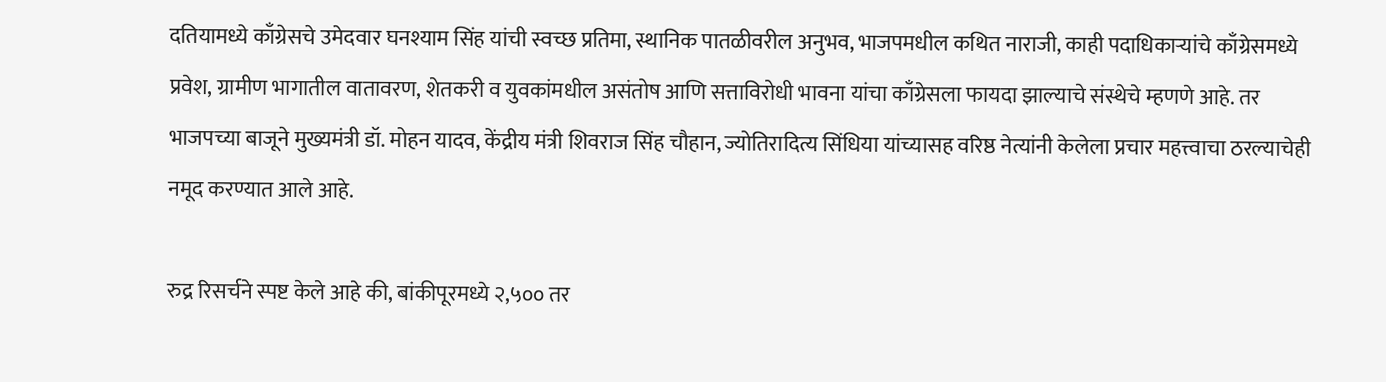दतियामध्ये काँग्रेसचे उमेदवार घनश्याम सिंह यांची स्वच्छ प्रतिमा, स्थानिक पातळीवरील अनुभव, भाजपमधील कथित नाराजी, काही पदाधिकाऱ्यांचे काँग्रेसमध्ये प्रवेश, ग्रामीण भागातील वातावरण, शेतकरी व युवकांमधील असंतोष आणि सत्ताविरोधी भावना यांचा काँग्रेसला फायदा झाल्याचे संस्थेचे म्हणणे आहे. तर भाजपच्या बाजूने मुख्यमंत्री डॉ. मोहन यादव, केंद्रीय मंत्री शिवराज सिंह चौहान, ज्योतिरादित्य सिंधिया यांच्यासह वरिष्ठ नेत्यांनी केलेला प्रचार महत्त्वाचा ठरल्याचेही नमूद करण्यात आले आहे.

रुद्र रिसर्चने स्पष्ट केले आहे की, बांकीपूरमध्ये २,५०० तर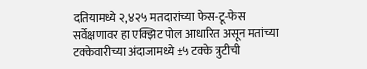दतियामध्ये २,४२५ मतदारांच्या फेस-टू-फेस सर्वेक्षणावर हा एक्झिट पोल आधारित असून मतांच्या टक्केवारीच्या अंदाजामध्ये ±५ टक्के त्रुटीची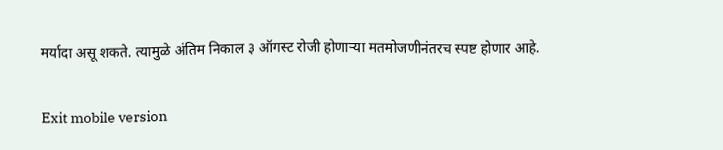मर्यादा असू शकते. त्यामुळे अंतिम निकाल ३ ऑगस्ट रोजी होणाऱ्या मतमोजणीनंतरच स्पष्ट होणार आहे.

Exit mobile version